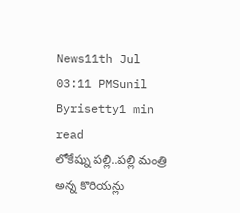News11th Jul 03:11 PMSunil Byrisetty1 min read
లోకేష్ను పల్లి..పల్లి మంత్రి అన్న కొరియన్లు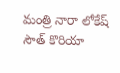మంత్రి నారా లోకేష్ సౌత్ కొరియా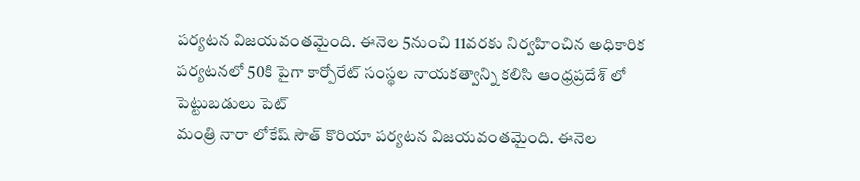పర్యటన విజయవంతమైంది. ఈనెల 5నుంచి 11వరకు నిర్వహించిన అధికారిక పర్యటనలో 50కి పైగా కార్పోరేట్ సంస్థల నాయకత్వాన్ని కలిసి ఆంధ్రప్రదేశ్ లో పెట్టుబడులు పెట్
మంత్రి నారా లోకేష్ సౌత్ కొరియా పర్యటన విజయవంతమైంది. ఈనెల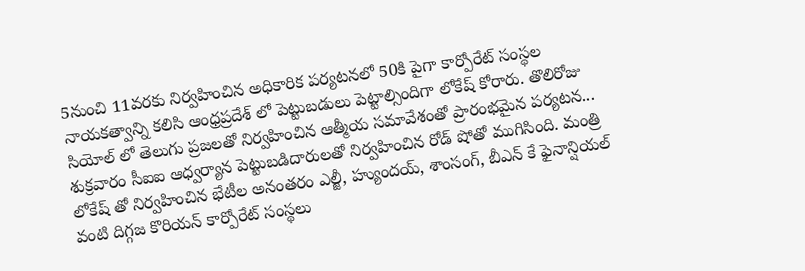5నుంచి 11వరకు నిర్వహించిన అధికారిక పర్యటనలో 50కి పైగా కార్పోరేట్ సంస్థల నాయకత్వాన్ని కలిసి ఆంధ్రప్రదేశ్ లో పెట్టుబడులు పెట్టాల్సిందిగా లోకేష్ కోరారు. తొలిరోజు సియోల్ లో తెలుగు ప్రజలతో నిర్వహించిన ఆత్మీయ సమావేశంతో ప్రారంభమైన పర్యటన... శుక్రవారం సీఐఐ ఆధ్వర్యాన పెట్టుబడిదారులతో నిర్వహించిన రోడ్ షోతో ముగిసింది. మంత్రి లోకేష్ తో నిర్వహించిన భేటీల అనంతరం ఎల్జీ, హ్యుందయ్, శాంసంగ్, బీఎన్ కే ఫైనాన్షియల్ వంటి దిగ్గజ కొరియన్ కార్పోరేట్ సంస్థలు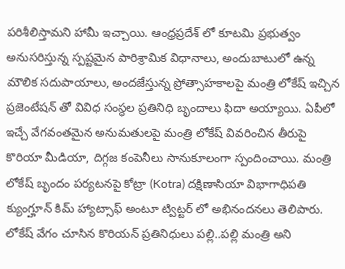పరిశీలిస్తామని హామీ ఇచ్చాయి. ఆంధ్రప్రదేశ్ లో కూటమి ప్రభుత్వం అనుసరిస్తున్న స్పష్టమైన పారిశ్రామిక విధానాలు, అందుబాటులో ఉన్న మౌలిక సదుపాయాలు, అందజేస్తున్న ప్రోత్సాహకాలపై మంత్రి లోకేష్ ఇచ్చిన ప్రజెంటేషన్ తో వివిధ సంస్థల ప్రతినిధి బృందాలు ఫిదా అయ్యాయి. ఏపీలో ఇచ్చే వేగవంతమైన అనుమతులపై మంత్రి లోకేష్ వివరించిన తీరుపై కొరియా మీడియా, దిగ్గజ కంపెనీలు సానుకూలంగా స్పందించాయి. మంత్రి లోకేష్ బృందం పర్యటనపై కోట్రా (Kotra) దక్షిణాసియా విభాగాధిపతి క్యుంగ్హూన్ కిమ్ హ్యాట్సాఫ్ అంటూ ట్విట్టర్ లో అభినందనలు తెలిపారు. లోకేష్ వేగం చూసిన కొరియన్ ప్రతినిధులు పల్లి..పల్లి మంత్రి అని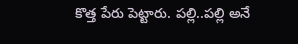కొత్త పేరు పెట్టారు. పల్లి..పల్లి అనే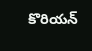కొరియన్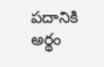పదానికి అర్థం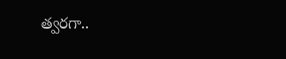త్వరగా..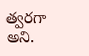త్వరగా అని.